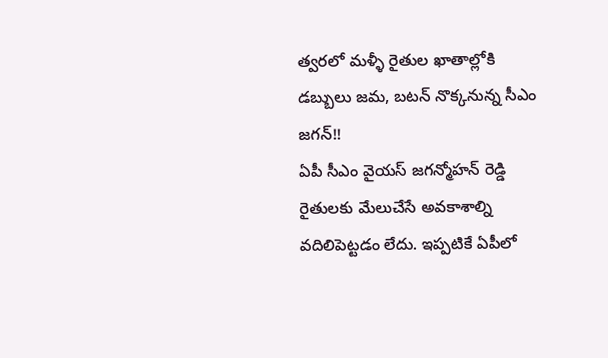త్వరలో మళ్ళీ రైతుల ఖాతాల్లోకి డబ్బులు జమ, బటన్ నొక్కనున్న సీఎం జగన్!!
ఏపీ సీఎం వైయస్ జగన్మోహన్ రెడ్డి రైతులకు మేలుచేసే అవకాశాల్ని వదిలిపెట్టడం లేదు. ఇప్పటికే ఏపీలో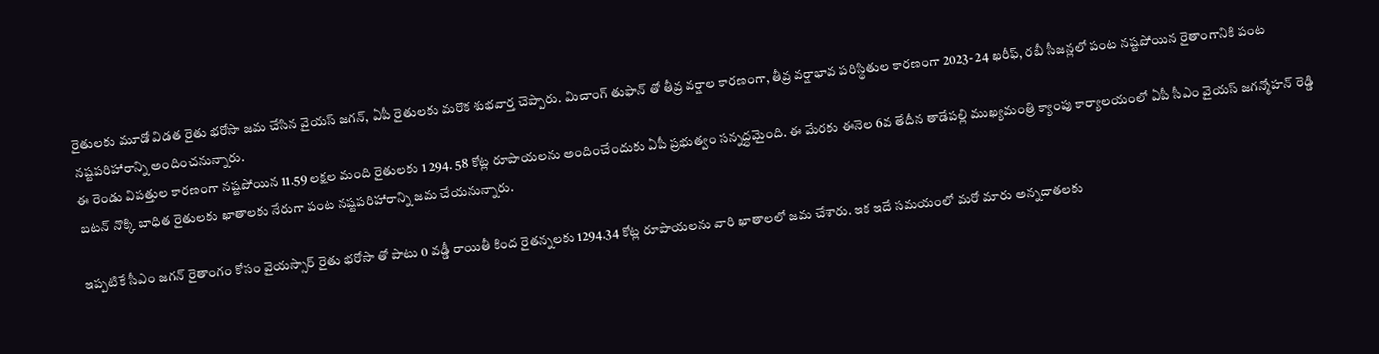రైతులకు మూడో విడత రైతు భరోసా జమ చేసిన వైయస్ జగన్, ఏపీ రైతులకు మరొక శుభవార్త చెప్పారు. మిచాంగ్ తుఫాన్ తో తీవ్ర వర్షాల కారణంగా, తీవ్ర వర్షాభావ పరిస్థితుల కారణంగా 2023- 24 ఖరీఫ్, రబీ సీజన్లలో పంట నష్టపోయిన రైతాంగానికి పంట నష్టపరిహారాన్ని అందించనున్నారు.
ఈ రెండు విపత్తుల కారణంగా నష్టపోయిన 11.59 లక్షల మంది రైతులకు 1 294. 58 కోట్ల రూపాయలను అందించేందుకు ఏపీ ప్రభుత్వం సన్నద్ధమైంది. ఈ మేరకు ఈనెల 6వ తేదీన తాడేపల్లి ముఖ్యమంత్రి క్యాంపు కార్యాలయంలో ఏపీ సీఎం వైయస్ జగన్మోహన్ రెడ్డి బటన్ నొక్కి బాధిత రైతులకు ఖాతాలకు నేరుగా పంట నష్టపరిహారాన్ని జమ చేయనున్నారు.

ఇప్పటికే సీఎం జగన్ రైతాంగం కోసం వైయస్సార్ రైతు భరోసా తో పాటు 0 వడ్డీ రాయితీ కింద రైతన్నలకు 1294.34 కోట్ల రూపాయలను వారి ఖాతాలలో జమ చేశారు. ఇక ఇదే సమయంలో మరో మారు అన్నదాతలకు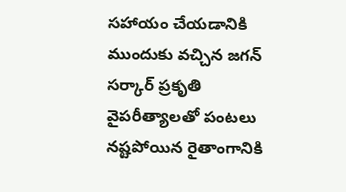సహాయం చేయడానికి ముందుకు వచ్చిన జగన్ సర్కార్ ప్రకృతి వైపరీత్యాలతో పంటలు నష్టపోయిన రైతాంగానికి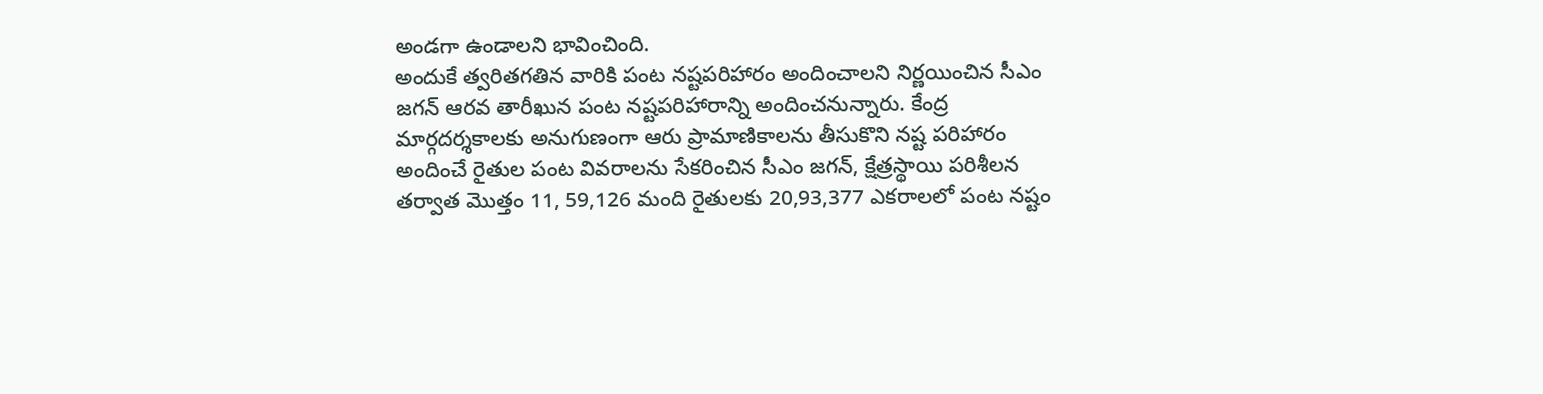అండగా ఉండాలని భావించింది.
అందుకే త్వరితగతిన వారికి పంట నష్టపరిహారం అందించాలని నిర్ణయించిన సీఎం జగన్ ఆరవ తారీఖున పంట నష్టపరిహారాన్ని అందించనున్నారు. కేంద్ర మార్గదర్శకాలకు అనుగుణంగా ఆరు ప్రామాణికాలను తీసుకొని నష్ట పరిహారం అందించే రైతుల పంట వివరాలను సేకరించిన సీఎం జగన్, క్షేత్రస్థాయి పరిశీలన తర్వాత మొత్తం 11, 59,126 మంది రైతులకు 20,93,377 ఎకరాలలో పంట నష్టం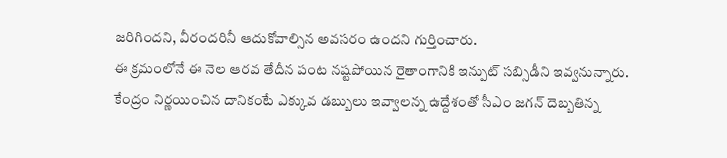జరిగిందని, వీరందరినీ ఆదుకోవాల్సిన అవసరం ఉందని గుర్తించారు.
ఈ క్రమంలోనే ఈ నెల ఆరవ తేదీన పంట నష్టపోయిన రైతాంగానికి ఇన్పుట్ సబ్సిడీని ఇవ్వనున్నారు. కేంద్రం నిర్ణయించిన దానికంటే ఎక్కువ డబ్బులు ఇవ్వాలన్న ఉద్దేశంతో సీఎం జగన్ దెబ్బతిన్న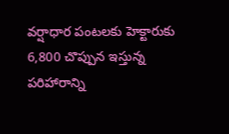వర్షాధార పంటలకు హెక్టారుకు 6,800 చొప్పున ఇస్తున్న పరిహారాన్ని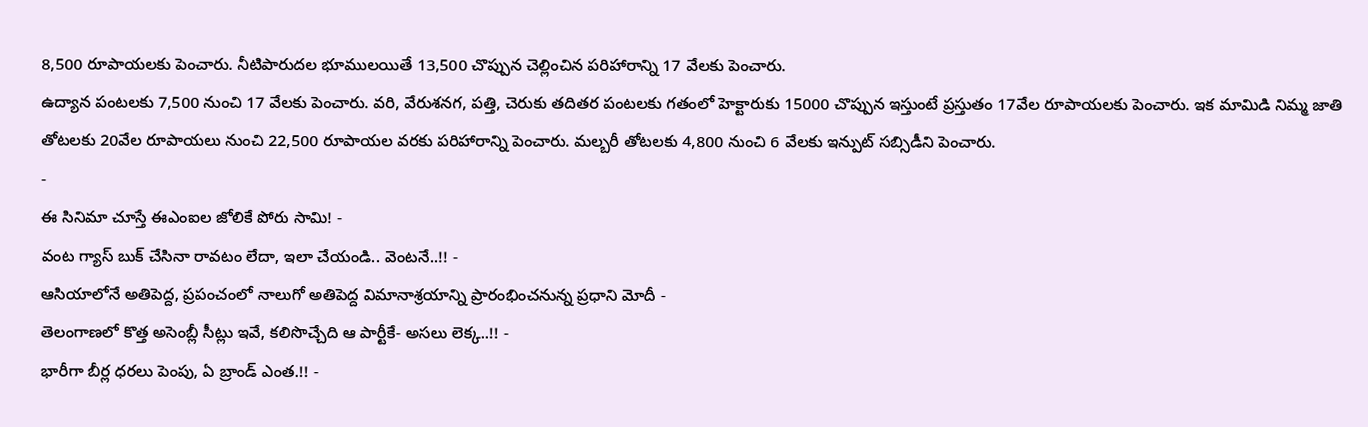8,500 రూపాయలకు పెంచారు. నీటిపారుదల భూములయితే 13,500 చొప్పున చెల్లించిన పరిహారాన్ని 17 వేలకు పెంచారు.
ఉద్యాన పంటలకు 7,500 నుంచి 17 వేలకు పెంచారు. వరి, వేరుశనగ, పత్తి, చెరుకు తదితర పంటలకు గతంలో హెక్టారుకు 15000 చొప్పున ఇస్తుంటే ప్రస్తుతం 17వేల రూపాయలకు పెంచారు. ఇక మామిడి నిమ్మ జాతి తోటలకు 20వేల రూపాయలు నుంచి 22,500 రూపాయల వరకు పరిహారాన్ని పెంచారు. మల్బరీ తోటలకు 4,800 నుంచి 6 వేలకు ఇన్పుట్ సబ్సిడీని పెంచారు.
-
ఈ సినిమా చూస్తే ఈఎంఐల జోలికే పోరు సామి! -
వంట గ్యాస్ బుక్ చేసినా రావటం లేదా, ఇలా చేయండి.. వెంటనే..!! -
ఆసియాలోనే అతిపెద్ద, ప్రపంచంలో నాలుగో అతిపెద్ద విమానాశ్రయాన్ని ప్రారంభించనున్న ప్రధాని మోదీ -
తెలంగాణలో కొత్త అసెంబ్లీ సీట్లు ఇవే, కలిసొచ్చేది ఆ పార్టీకే- అసలు లెక్క..!! -
భారీగా బీర్ల ధరలు పెంపు, ఏ బ్రాండ్ ఎంత.!! -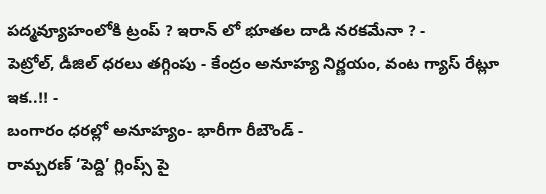పద్మవ్యూహంలోకి ట్రంప్ ? ఇరాన్ లో భూతల దాడి నరకమేనా ? -
పెట్రోల్, డీజిల్ ధరలు తగ్గింపు - కేంద్రం అనూహ్య నిర్ణయం, వంట గ్యాస్ రేట్లూ ఇక..!! -
బంగారం ధరల్లో అనూహ్యం- భారీగా రీబౌండ్ -
రామ్చరణ్ ‘పెద్ది’ గ్లింప్స్ పై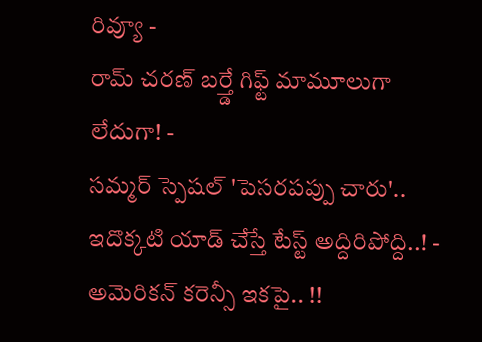రివ్యూ -
రామ్ చరణ్ బర్త్డే గిఫ్ట్ మామూలుగా లేదుగా! -
సమ్మర్ స్పెషల్ 'పెసరపప్పు చారు'.. ఇదొక్కటి యాడ్ చేస్తే టేస్ట్ అద్దిరిపోద్ది..! -
అమెరికన్ కరెన్సీ ఇకపై.. !!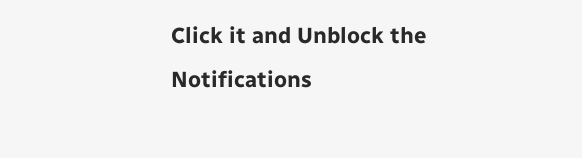Click it and Unblock the Notifications